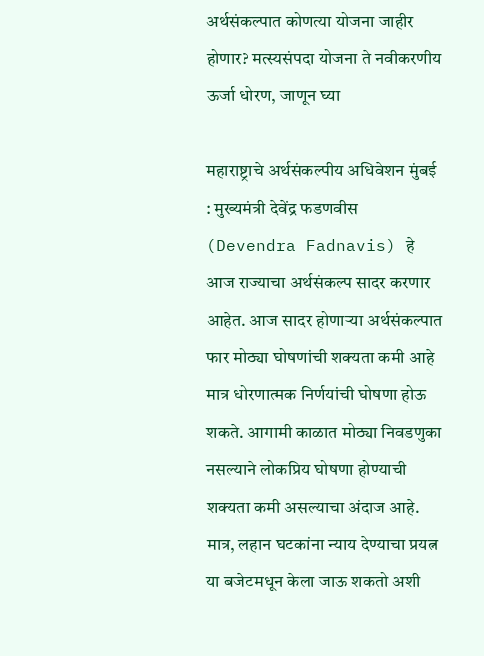अर्थसंकल्पात कोणत्या योजना जाहीर होणार? मत्स्यसंपदा योजना ते नवीकरणीय ऊर्जा धोरण, जाणून घ्या

महाराष्ट्राचे अर्थसंकल्पीय अधिवेशन मुंबई : मुख्यमंत्री देवेंद्र फडणवीस (Devendra Fadnavis) हे आज राज्याचा अर्थसंकल्प सादर करणार आहेत. आज सादर होणाऱ्या अर्थसंकल्पात फार मोठ्या घोषणांची शक्यता कमी आहे मात्र धोरणात्मक निर्णयांची घोषणा होऊ शकते. आगामी काळात मोठ्या निवडणुका नसल्याने लोकप्रिय घोषणा होण्याची शक्यता कमी असल्याचा अंदाज आहे. मात्र, लहान घटकांना न्याय देण्याचा प्रयत्न या बजेटमधून केला जाऊ शकतो अशी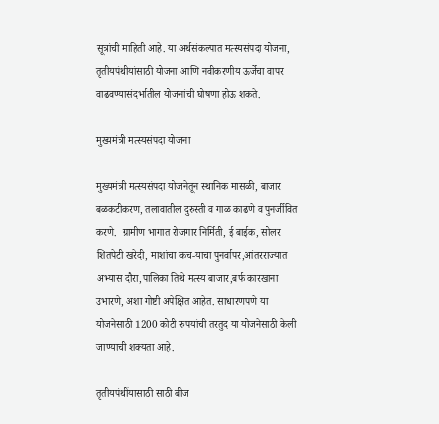सूत्रांची माहिती आहे. या अर्थसंकल्पात मत्स्यसंपदा योजना, तृतीयपंथीयांसाठी योजना आणि नवीकरणीय ऊर्जेचा वापर वाढवण्यासंदर्भातील योजनांची घोषणा होऊ शकते.

मुख्यमंत्री मत्स्यसंपदा योजना

मुख्यमंत्री मत्स्यसंपदा योजनेतून स्थानिक मासळी, बाजार बळकटीकरण, तलावातील दुरुस्ती व गाळ काढणे व पुनर्जीवित करणे.  ग्रामीण भागात रोजगार निर्मिती, ई बाईक, सोलर शितपेटी खरेदी, माशांचा कच-याचा पुनर्वापर,आंतरराज्यात अभ्यास दौरा,पालिका तिथे मत्स्य बाजार,बर्फ कारखाना उभारणे, अशा गोष्टी अपेक्षित आहेत. साधारणपणे या योजनेसाठी 1200 कोटी रुपयांची तरतुद या योजनेसाठी केली जाण्याची शक्यता आहे.

तृतीयपंथींयासाठी साठी बीज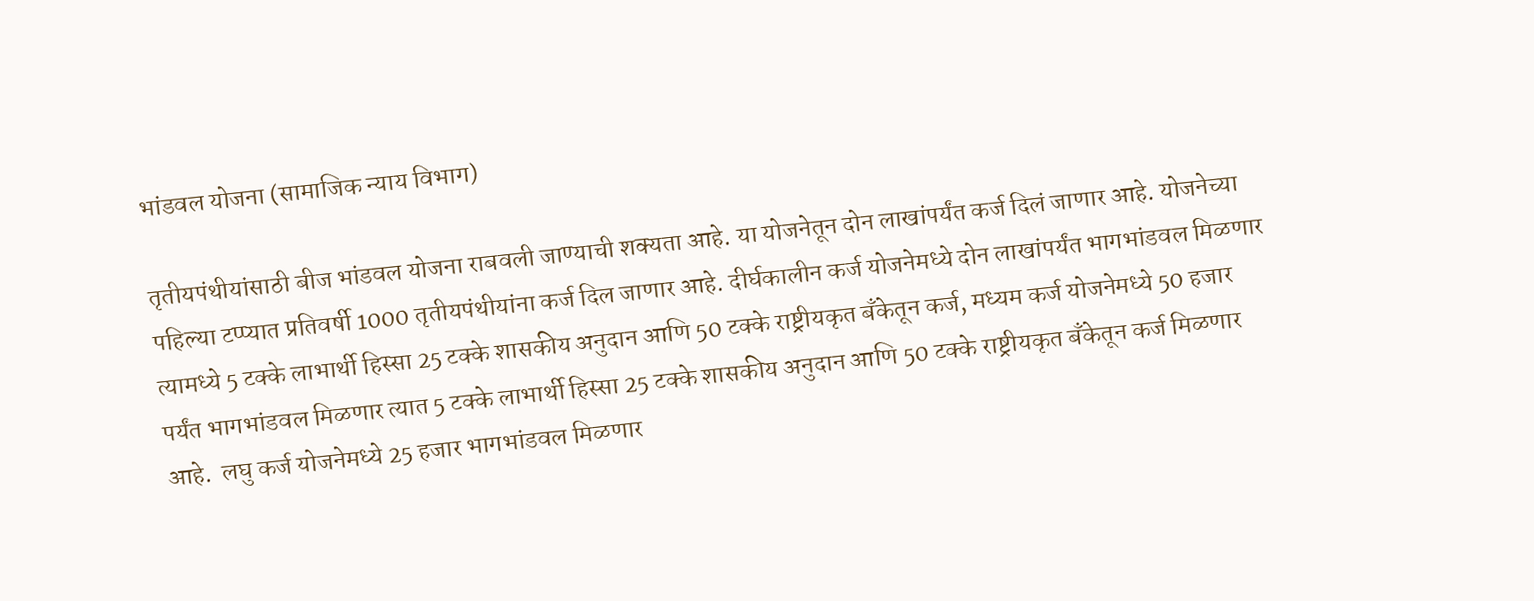भांडवल योजना (सामाजिक न्याय विभाग)

तृतीयपंथीयांसाठी बीज भांडवल योजना राबवली जाण्याची शक्यता आहे. या योजनेतून दोन लाखांपर्यंत कर्ज दिलं जाणार आहे. योजनेच्या पहिल्या टप्प्यात प्रतिवर्षी 1000 तृतीयपंथीयांना कर्ज दिल जाणार आहे. दीर्घकालीन कर्ज योजनेमध्ये दोन लाखांपर्यंत भागभांडवल मिळणार त्यामध्ये 5 टक्के लाभार्थी हिस्सा 25 टक्के शासकीय अनुदान आणि 50 टक्के राष्ट्रीयकृत बँकेतून कर्ज, मध्यम कर्ज योजनेमध्ये 50 हजार पर्यंत भागभांडवल मिळणार त्यात 5 टक्के लाभार्थी हिस्सा 25 टक्के शासकीय अनुदान आणि 50 टक्के राष्ट्रीयकृत बँकेतून कर्ज मिळणार आहे.  लघु कर्ज योजनेमध्ये 25 हजार भागभांडवल मिळणार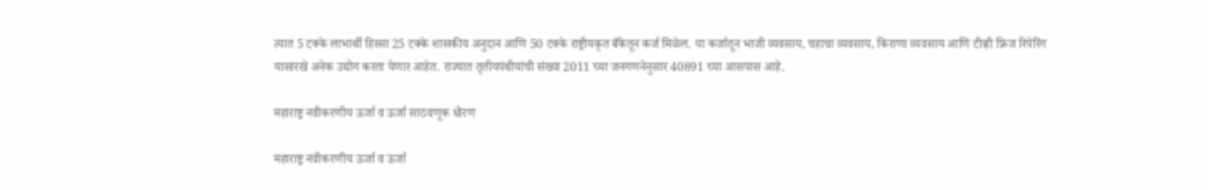त्यात 5 टक्के लाभार्थी हिस्सा 25 टक्के शासकीय अनुदान आणि 50 टक्के राष्ट्रीयकृत बँकेतून कर्ज मिळेल. या कर्जातून भाजी व्यवसाय, चहाचा व्यवसाय, किराणा व्यवसाय आणि टीव्ही फ्रिज रिपेरिंग यासारखे अनेक उद्योग करता येणार आहेत. राज्यात तृतीयपंथीयांची संख्या 2011 च्या जनगणनेनुसार 40891 च्या आसपास आहे.

महाराष्ट्र नवीकरणीय ऊर्जा व ऊर्जा साठवणूक धोरण

महाराष्ट्र नवीकरणीय ऊर्जा व ऊर्जा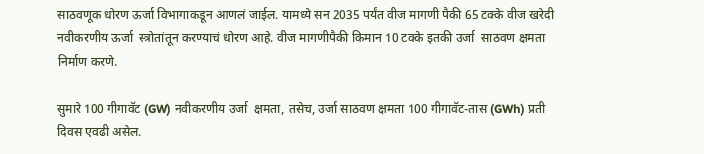साठवणूक धोरण ऊर्जा विभागाकडून आणलं जाईल. यामध्ये सन 2035 पर्यंत वीज मागणी पैकी 65 टक्के वीज खरेदी नवीकरणीय ऊर्जा  स्त्रोतांतून करण्याचं धोरण आहे. वीज मागणीपैकी किमान 10 टक्के इतकी उर्जा  साठवण क्षमता निर्माण करणे.

सुमारे 100 गीगावॅट (GW) नवीकरणीय उर्जा  क्षमता, तसेच, उर्जा साठवण क्षमता 100 गीगावॅट-तास (GWh) प्रती दिवस एवढी असेल.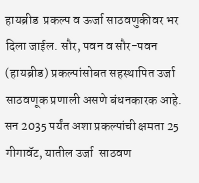हायब्रीड  प्रकल्प व ऊर्जा साठवणुकीवर भर दिला जाईल. सौर, पवन व सौर-पवन (हायब्रीड) प्रकल्पांसोबत सहस्थापित उर्जा  साठवणूक प्रणाली असणे बंधनकारक आहे. सन 2035 पर्यंत अशा प्रकल्पांची क्षमता 25 गीगावॅट, यातील उर्जा  साठवण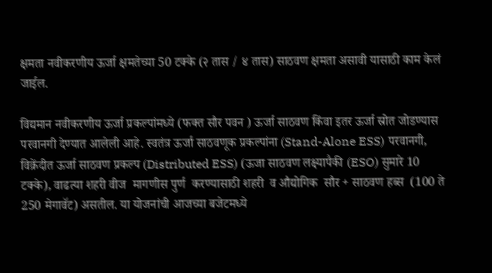क्षमता नवीकरणीय ऊर्जा क्षमतेच्या 50 टक्के (२ तास / ४ तास) साठवण क्षमता असावी यासाठी काम केलं जाईल.

विद्यमान नवीकरणीय ऊर्जा प्रकल्पांमध्ये (फक्त सौर पवन ) ऊर्जा साठवण किंवा इतर ऊर्जा स्रोत जोडण्यास परवानगी देण्यात आलेली आहे. स्वतंत्र ऊर्जा साठवणूक प्रकल्पांना (Stand-Alone ESS) परवानगी,  विक्रेंदीत ऊर्जा साठवण प्रकल्प (Distributed ESS) (ऊजा साठवण लक्ष्यापैकी (ESO) सुमारे 10 टक्के), वाढत्या शहरी वीज  मागणीस पुर्ण  करण्यासाठी शहरी  व औद्योगिक  सौर + साठवण हब्स  (100 ते 250 मेगावॅट) असतील. या योजनांची आजच्या बजेटमध्ये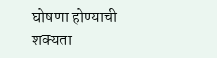घोषणा होण्याची शक्यता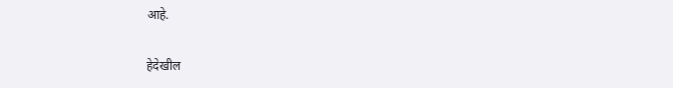आहे.

हेदेखील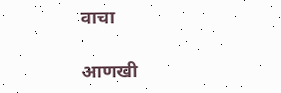वाचा

आणखी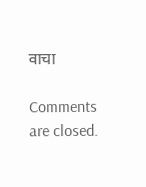वाचा

Comments are closed.